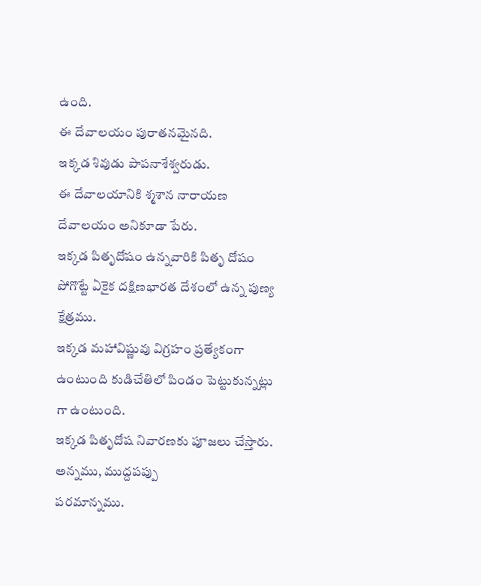ఉంది.
ఈ దేవాలయం పురాతనమైనది.
ఇక్కడ శివుడు పాపనాశేశ్వరుడు.
ఈ దేవాలయానికి శ్మశాన నారాయణ దేవాలయం అనికూడా పేరు.
ఇక్కడ పితృదోషం ఉన్నవారికి పితృ దోషం పోగొట్టే ఏకైక దక్షిణభారత దేశంలో ఉన్న పుణ్య క్షేత్రము.
ఇక్కడ మహావిష్ణువు విగ్రహం ప్రత్యేకంగా ఉంటుంది కుడిచేతిలో పిండం పెట్టుకున్నట్లు గా ఉంటుంది.
ఇక్కడ పితృదోష నివారణకు పూజలు చేస్తారు.
అన్నము, ముద్దపప్పు
పరమాన్నము.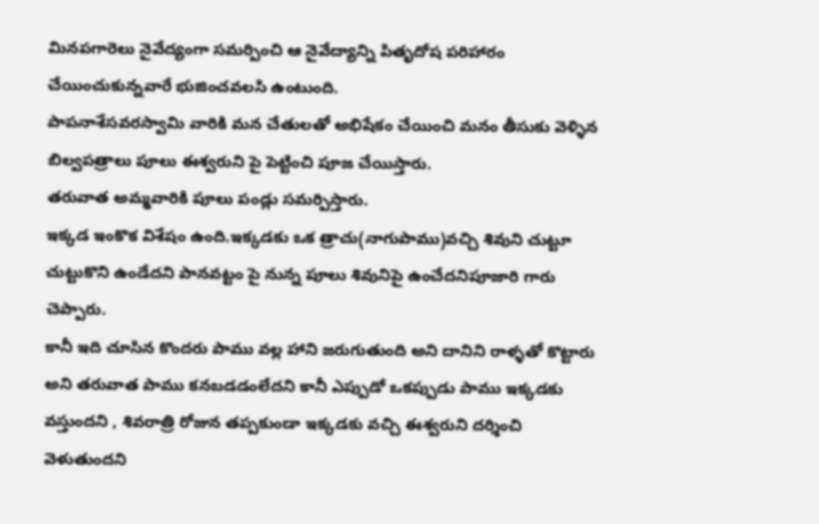మినపగారెలు నైవేద్యంగా సమర్పించి ఆ నైవేద్యాన్ని పితృదోష పరిహారం చేయించుకున్నవారే భుజించవలసి ఉంటుంది.
పాపనాశేసవరస్వామి వారికి మన చేతులతో అభిషేకం చేయించి మనం తీసుకు వెళ్ళిన బిల్వపత్రాలు పూలు ఈశ్వరుని పై పెట్టించి పూజ చేయిస్తారు.
తరువాత అమ్మవారికి పూలు పండ్లు సమర్పిస్తారు.
ఇక్కడ ఇంకొక విశేషం ఉంది.ఇక్కడకు ఒక త్రాచు(నాగుపాము)వచ్చి శివుని చుట్టూ చుట్టుకొని ఉండేదని పానవట్టం పై నున్న పూలు శివునిపై ఉంచేదనిపూజారి గారు చెప్పారు.
కానీ ఇది చూసిన కొందరు పాము వల్ల హాని జరుగుతుంది అని దానిని రాళ్ళతో కొట్టారు అని తరువాత పాము కనబడడంలేదని కానీ ఎప్పుడో ఒకప్పుడు పాము ఇక్కడకు వస్తుందని , శివరాత్రి రోజున తప్పకుండా ఇక్కడకు వచ్చి ఈశ్వరుని దర్శించి వెళుతుందని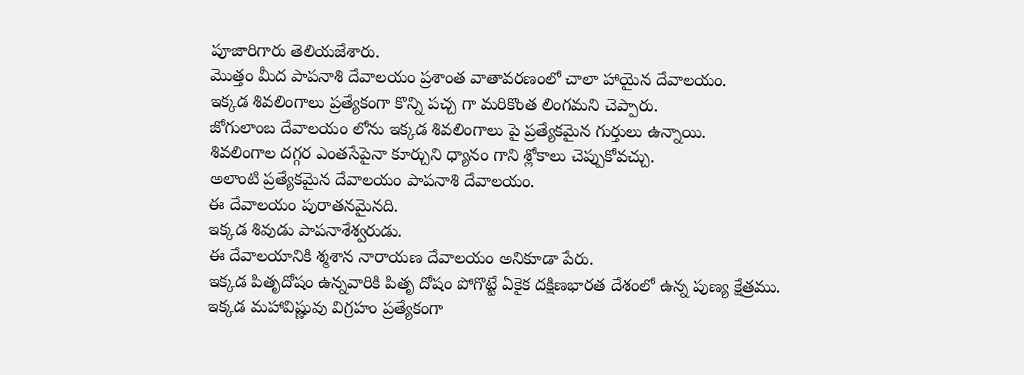పూజారిగారు తెలియజేశారు.
మొత్తం మీద పాపనాశి దేవాలయం ప్రశాంత వాతావరణంలో చాలా హాయైన దేవాలయం.
ఇక్కడ శివలింగాలు ప్రత్యేకంగా కొన్ని పచ్చ గా మరికొంత లింగమని చెప్పారు.
జోగులాంబ దేవాలయం లోను ఇక్కడ శివలింగాలు పై ప్రత్యేకమైన గుర్తులు ఉన్నాయి.
శివలింగాల దగ్గర ఎంతసేపైనా కూర్చుని ధ్యానం గాని శ్లోకాలు చెప్పుకోవచ్చు.
అలాంటి ప్రత్యేకమైన దేవాలయం పాపనాశి దేవాలయం.
ఈ దేవాలయం పురాతనమైనది.
ఇక్కడ శివుడు పాపనాశేశ్వరుడు.
ఈ దేవాలయానికి శ్మశాన నారాయణ దేవాలయం అనికూడా పేరు.
ఇక్కడ పితృదోషం ఉన్నవారికి పితృ దోషం పోగొట్టే ఏకైక దక్షిణభారత దేశంలో ఉన్న పుణ్య క్షేత్రము.
ఇక్కడ మహావిష్ణువు విగ్రహం ప్రత్యేకంగా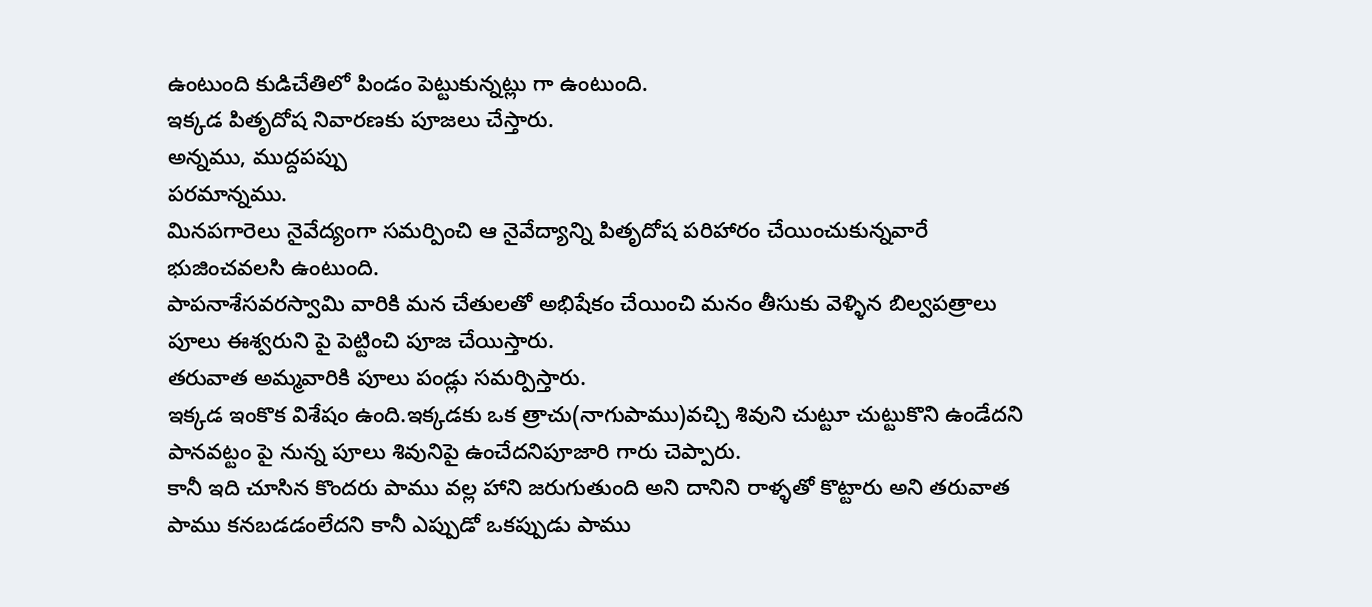ఉంటుంది కుడిచేతిలో పిండం పెట్టుకున్నట్లు గా ఉంటుంది.
ఇక్కడ పితృదోష నివారణకు పూజలు చేస్తారు.
అన్నము, ముద్దపప్పు
పరమాన్నము.
మినపగారెలు నైవేద్యంగా సమర్పించి ఆ నైవేద్యాన్ని పితృదోష పరిహారం చేయించుకున్నవారే భుజించవలసి ఉంటుంది.
పాపనాశేసవరస్వామి వారికి మన చేతులతో అభిషేకం చేయించి మనం తీసుకు వెళ్ళిన బిల్వపత్రాలు పూలు ఈశ్వరుని పై పెట్టించి పూజ చేయిస్తారు.
తరువాత అమ్మవారికి పూలు పండ్లు సమర్పిస్తారు.
ఇక్కడ ఇంకొక విశేషం ఉంది.ఇక్కడకు ఒక త్రాచు(నాగుపాము)వచ్చి శివుని చుట్టూ చుట్టుకొని ఉండేదని పానవట్టం పై నున్న పూలు శివునిపై ఉంచేదనిపూజారి గారు చెప్పారు.
కానీ ఇది చూసిన కొందరు పాము వల్ల హాని జరుగుతుంది అని దానిని రాళ్ళతో కొట్టారు అని తరువాత పాము కనబడడంలేదని కానీ ఎప్పుడో ఒకప్పుడు పాము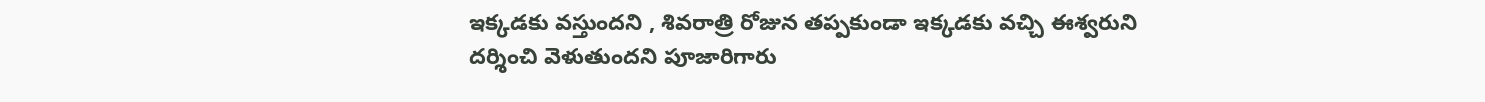ఇక్కడకు వస్తుందని , శివరాత్రి రోజున తప్పకుండా ఇక్కడకు వచ్చి ఈశ్వరుని దర్శించి వెళుతుందని పూజారిగారు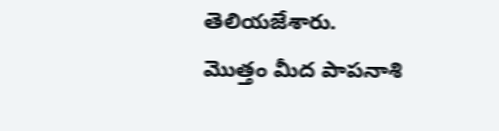తెలియజేశారు.
మొత్తం మీద పాపనాశి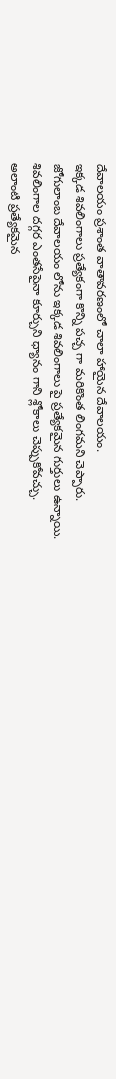దేవాలయం ప్రశాంత వాతావరణంలో చాలా హాయైన దేవాలయం.
ఇక్కడ శివలింగాలు ప్రత్యేకంగా కొన్ని పచ్చ గా మరికొంత లింగమని చెప్పారు.
జోగులాంబ దేవాలయం లోను ఇక్కడ శివలింగాలు పై ప్రత్యేకమైన గుర్తులు ఉన్నాయి.
శివలింగాల దగ్గర ఎంతసేపైనా కూర్చుని ధ్యానం గాని శ్లోకాలు చెప్పుకోవచ్చు.
అలాంటి ప్రత్యేకమైన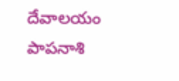దేవాలయం పాపనాశి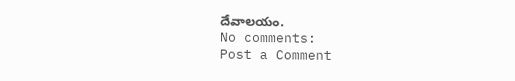దేవాలయం.
No comments:
Post a Comment